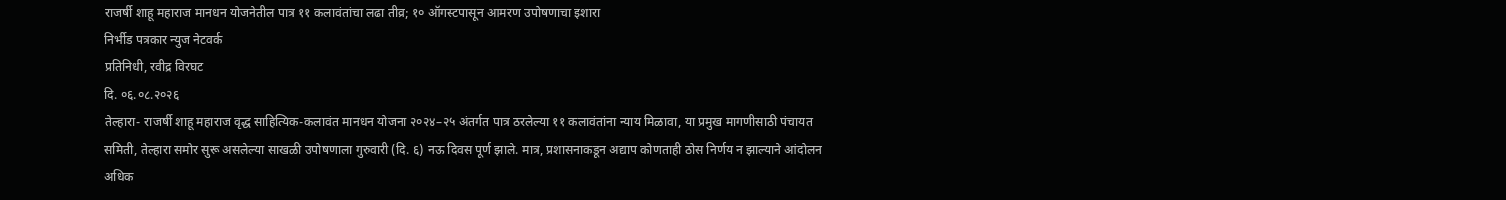राजर्षी शाहू महाराज मानधन योजनेतील पात्र ११ कलावंतांचा लढा तीव्र; १० ऑगस्टपासून आमरण उपोषणाचा इशारा
निर्भीड पत्रकार न्युज नेटवर्क
प्रतिनिधी, रवीद्र विरघट
दि. ०६.०८.२०२६
तेल्हारा- राजर्षी शाहू महाराज वृद्ध साहित्यिक-कलावंत मानधन योजना २०२४–२५ अंतर्गत पात्र ठरलेल्या ११ कलावंतांना न्याय मिळावा, या प्रमुख मागणीसाठी पंचायत समिती, तेल्हारा समोर सुरू असलेल्या साखळी उपोषणाला गुरुवारी (दि. ६) नऊ दिवस पूर्ण झाले. मात्र, प्रशासनाकडून अद्याप कोणताही ठोस निर्णय न झाल्याने आंदोलन अधिक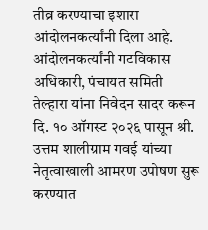तीव्र करण्याचा इशारा आंदोलनकर्त्यांनी दिला आहे.
आंदोलनकर्त्यांनी गटविकास अधिकारी, पंचायत समिती तेल्हारा यांना निवेदन सादर करून दि. १० ऑगस्ट २०२६ पासून श्री. उत्तम शालीग्राम गवई यांच्या नेतृत्वाखाली आमरण उपोषण सुरू करण्यात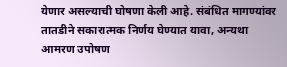येणार असल्याची घोषणा केली आहे. संबंधित मागण्यांवर तातडीने सकारात्मक निर्णय घेण्यात यावा, अन्यथा आमरण उपोषण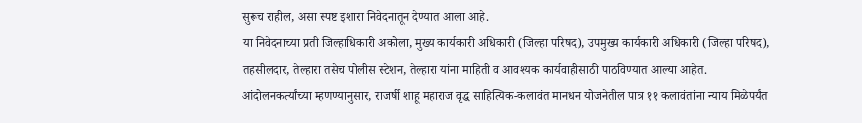सुरूच राहील, असा स्पष्ट इशारा निवेदनातून देण्यात आला आहे.
या निवेदनाच्या प्रती जिल्हाधिकारी अकोला, मुख्य कार्यकारी अधिकारी (जिल्हा परिषद), उपमुख्य कार्यकारी अधिकारी (जिल्हा परिषद), तहसीलदार, तेल्हारा तसेच पोलीस स्टेशन, तेल्हारा यांना माहिती व आवश्यक कार्यवाहीसाठी पाठविण्यात आल्या आहेत.
आंदोलनकर्त्यांच्या म्हणण्यानुसार, राजर्षी शाहू महाराज वृद्ध साहित्यिक-कलावंत मानधन योजनेतील पात्र ११ कलावंतांना न्याय मिळेपर्यंत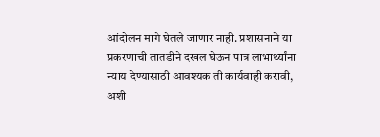आंदोलन मागे घेतले जाणार नाही. प्रशासनाने या प्रकरणाची तातडीने दखल घेऊन पात्र लाभार्थ्यांना न्याय देण्यासाठी आवश्यक ती कार्यवाही करावी, अशी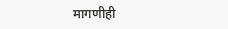मागणीही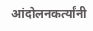आंदोलनकर्त्यांनी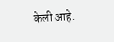केली आहे.